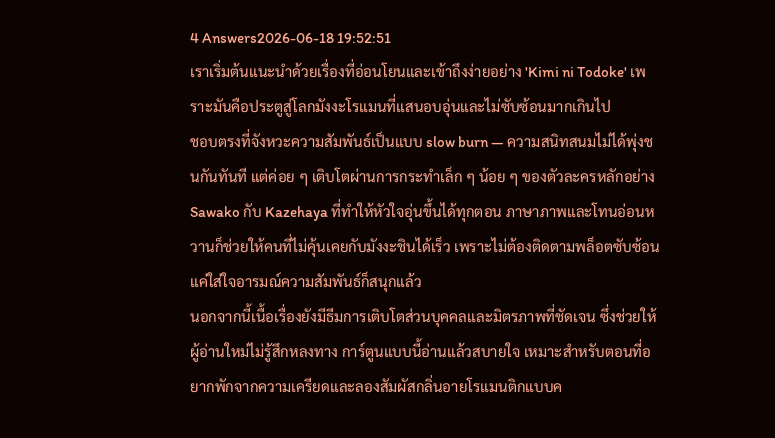4 Answers2026-06-18 19:52:51
เราเริ่มต้นแนะนำด้วยเรื่องที่อ่อนโยนและเข้าถึงง่ายอย่าง 'Kimi ni Todoke' เพราะมันคือประตูสู่โลกมังงะโรแมนที่แสนอบอุ่นและไม่ซับซ้อนมากเกินไป
ชอบตรงที่จังหวะความสัมพันธ์เป็นแบบ slow burn — ความสนิทสนมไม่ได้พุ่งชนกันทันที แต่ค่อย ๆ เติบโตผ่านการกระทำเล็ก ๆ น้อย ๆ ของตัวละครหลักอย่าง Sawako กับ Kazehaya ที่ทำให้หัวใจอุ่นขึ้นได้ทุกตอน ภาษาภาพและโทนอ่อนหวานก็ช่วยให้คนที่ไม่คุ้นเคยกับมังงะชินได้เร็ว เพราะไม่ต้องติดตามพล็อตซับซ้อน แค่ใส่ใจอารมณ์ความสัมพันธ์ก็สนุกแล้ว
นอกจากนี้เนื้อเรื่องยังมีธีมการเติบโตส่วนบุคคลและมิตรภาพที่ชัดเจน ซึ่งช่วยให้ผู้อ่านใหม่ไม่รู้สึกหลงทาง การ์ตูนแบบนี้อ่านแล้วสบายใจ เหมาะสำหรับตอนที่อยากพักจากความเครียดและลองสัมผัสกลิ่นอายโรแมนติกแบบค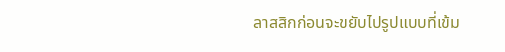ลาสสิกก่อนจะขยับไปรูปแบบที่เข้ม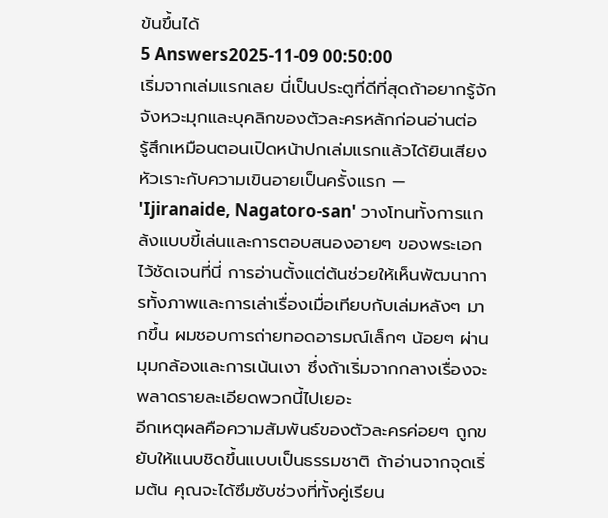ข้นขึ้นได้
5 Answers2025-11-09 00:50:00
เริ่มจากเล่มแรกเลย นี่เป็นประตูที่ดีที่สุดถ้าอยากรู้จักจังหวะมุกและบุคลิกของตัวละครหลักก่อนอ่านต่อ
รู้สึกเหมือนตอนเปิดหน้าปกเล่มแรกแล้วได้ยินเสียงหัวเราะกับความเขินอายเป็นครั้งแรก — 'Ijiranaide, Nagatoro-san' วางโทนทั้งการแกล้งแบบขี้เล่นและการตอบสนองอายๆ ของพระเอกไว้ชัดเจนที่นี่ การอ่านตั้งแต่ต้นช่วยให้เห็นพัฒนาการทั้งภาพและการเล่าเรื่องเมื่อเทียบกับเล่มหลังๆ มากขึ้น ผมชอบการถ่ายทอดอารมณ์เล็กๆ น้อยๆ ผ่านมุมกล้องและการเน้นเงา ซึ่งถ้าเริ่มจากกลางเรื่องจะพลาดรายละเอียดพวกนี้ไปเยอะ
อีกเหตุผลคือความสัมพันธ์ของตัวละครค่อยๆ ถูกขยับให้แนบชิดขึ้นแบบเป็นธรรมชาติ ถ้าอ่านจากจุดเริ่มต้น คุณจะได้ซึมซับช่วงที่ทั้งคู่เรียน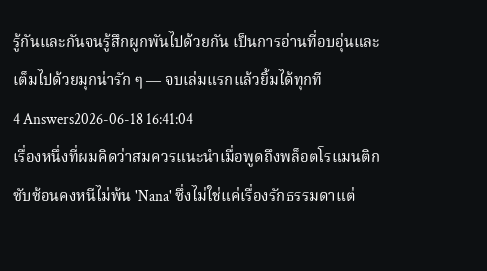รู้กันและกันจนรู้สึกผูกพันไปด้วยกัน เป็นการอ่านที่อบอุ่นและเต็มไปด้วยมุกน่ารัก ๆ — จบเล่มแรกแล้วยิ้มได้ทุกที
4 Answers2026-06-18 16:41:04
เรื่องหนึ่งที่ผมคิดว่าสมควรแนะนำเมื่อพูดถึงพล็อตโรแมนติกซับซ้อนคงหนีไม่พ้น 'Nana' ซึ่งไม่ใช่แค่เรื่องรักธรรมดาแต่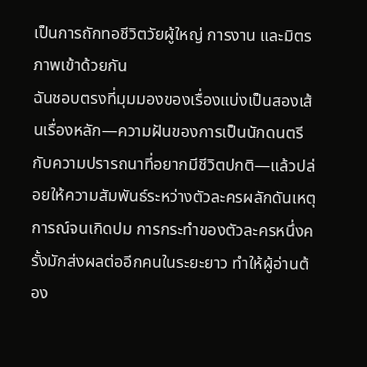เป็นการถักทอชีวิตวัยผู้ใหญ่ การงาน และมิตรภาพเข้าด้วยกัน
ฉันชอบตรงที่มุมมองของเรื่องแบ่งเป็นสองเส้นเรื่องหลัก—ความฝันของการเป็นนักดนตรีกับความปรารถนาที่อยากมีชีวิตปกติ—แล้วปล่อยให้ความสัมพันธ์ระหว่างตัวละครผลักดันเหตุการณ์จนเกิดปม การกระทำของตัวละครหนึ่งครั้งมักส่งผลต่ออีกคนในระยะยาว ทำให้ผู้อ่านต้อง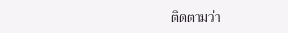ติดตามว่า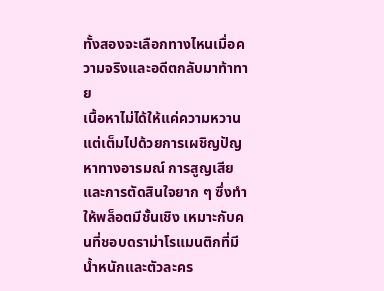ทั้งสองจะเลือกทางไหนเมื่อความจริงและอดีตกลับมาท้าทาย
เนื้อหาไม่ได้ให้แค่ความหวาน แต่เต็มไปด้วยการเผชิญปัญหาทางอารมณ์ การสูญเสีย และการตัดสินใจยาก ๆ ซึ่งทำให้พล็อตมีชั้นเชิง เหมาะกับคนที่ชอบดราม่าโรแมนติกที่มีน้ำหนักและตัวละคร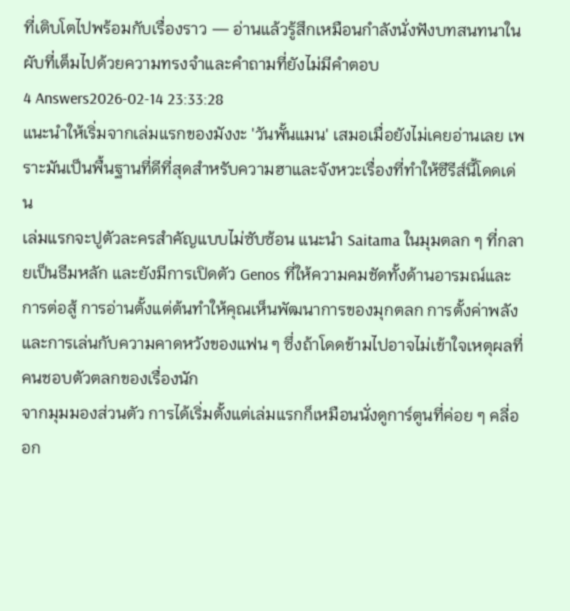ที่เติบโตไปพร้อมกับเรื่องราว — อ่านแล้วรู้สึกเหมือนกำลังนั่งฟังบทสนทนาในผับที่เต็มไปด้วยความทรงจำและคำถามที่ยังไม่มีคำตอบ
4 Answers2026-02-14 23:33:28
แนะนำให้เริ่มจากเล่มแรกของมังงะ 'วันพั้นแมน' เสมอเมื่อยังไม่เคยอ่านเลย เพราะมันเป็นพื้นฐานที่ดีที่สุดสำหรับความฮาและจังหวะเรื่องที่ทำให้ซีรีส์นี้โดดเด่น
เล่มแรกจะปูตัวละครสำคัญแบบไม่ซับซ้อน แนะนำ Saitama ในมุมตลก ๆ ที่กลายเป็นธีมหลัก และยังมีการเปิดตัว Genos ที่ให้ความคมชัดทั้งด้านอารมณ์และการต่อสู้ การอ่านตั้งแต่ต้นทำให้คุณเห็นพัฒนาการของมุกตลก การตั้งค่าพลัง และการเล่นกับความคาดหวังของแฟน ๆ ซึ่งถ้าโดดข้ามไปอาจไม่เข้าใจเหตุผลที่คนชอบตัวตลกของเรื่องนัก
จากมุมมองส่วนตัว การได้เริ่มตั้งแต่เล่มแรกก็เหมือนนั่งดูการ์ตูนที่ค่อย ๆ คลี่ออก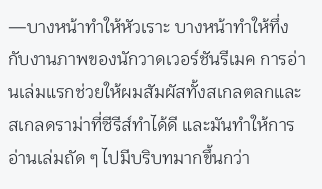—บางหน้าทำให้หัวเราะ บางหน้าทำให้ทึ่งกับงานภาพของนักวาดเวอร์ชันรีเมค การอ่านเล่มแรกช่วยให้ผมสัมผัสทั้งสเกลตลกและสเกลดราม่าที่ซีรีส์ทำได้ดี และมันทำให้การอ่านเล่มถัด ๆ ไปมีบริบทมากขึ้นกว่า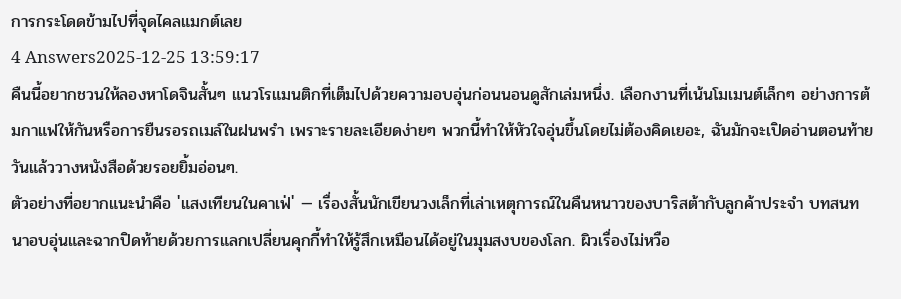การกระโดดข้ามไปที่จุดไคลแมกต์เลย
4 Answers2025-12-25 13:59:17
คืนนี้อยากชวนให้ลองหาโดจินสั้นๆ แนวโรแมนติกที่เต็มไปด้วยความอบอุ่นก่อนนอนดูสักเล่มหนึ่ง. เลือกงานที่เน้นโมเมนต์เล็กๆ อย่างการต้มกาแฟให้กันหรือการยืนรอรถเมล์ในฝนพรำ เพราะรายละเอียดง่ายๆ พวกนี้ทำให้หัวใจอุ่นขึ้นโดยไม่ต้องคิดเยอะ, ฉันมักจะเปิดอ่านตอนท้ายวันแล้ววางหนังสือด้วยรอยยิ้มอ่อนๆ.
ตัวอย่างที่อยากแนะนำคือ 'แสงเทียนในคาเฟ่' — เรื่องสั้นนักเขียนวงเล็กที่เล่าเหตุการณ์ในคืนหนาวของบาริสต้ากับลูกค้าประจำ บทสนทนาอบอุ่นและฉากปิดท้ายด้วยการแลกเปลี่ยนคุกกี้ทำให้รู้สึกเหมือนได้อยู่ในมุมสงบของโลก. ผิวเรื่องไม่หวือ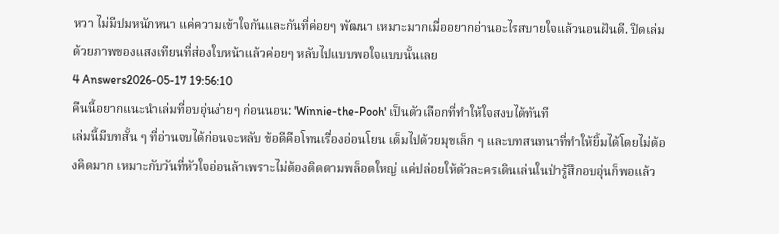หวา ไม่มีปมหนักหนา แค่ความเข้าใจกันและกันที่ค่อยๆ พัฒนา เหมาะมากเมื่ออยากอ่านอะไรสบายใจแล้วนอนฝันดี. ปิดเล่มด้วยภาพของแสงเทียนที่ส่องใบหน้าแล้วค่อยๆ หลับไปแบบพอใจแบบนั้นเลย
4 Answers2026-05-17 19:56:10
คืนนี้อยากแนะนำเล่มที่อบอุ่นง่ายๆ ก่อนนอน: 'Winnie-the-Pooh' เป็นตัวเลือกที่ทำให้ใจสงบได้ทันที
เล่มนี้มีบทสั้น ๆ ที่อ่านจบได้ก่อนจะหลับ ข้อดีคือโทนเรื่องอ่อนโยน เต็มไปด้วยมุขเล็ก ๆ และบทสนทนาที่ทำให้ยิ้มได้โดยไม่ต้องคิดมาก เหมาะกับวันที่หัวใจอ่อนล้าเพราะไม่ต้องติดตามพล็อตใหญ่ แค่ปล่อยให้ตัวละครเดินเล่นในป่ารู้สึกอบอุ่นก็พอแล้ว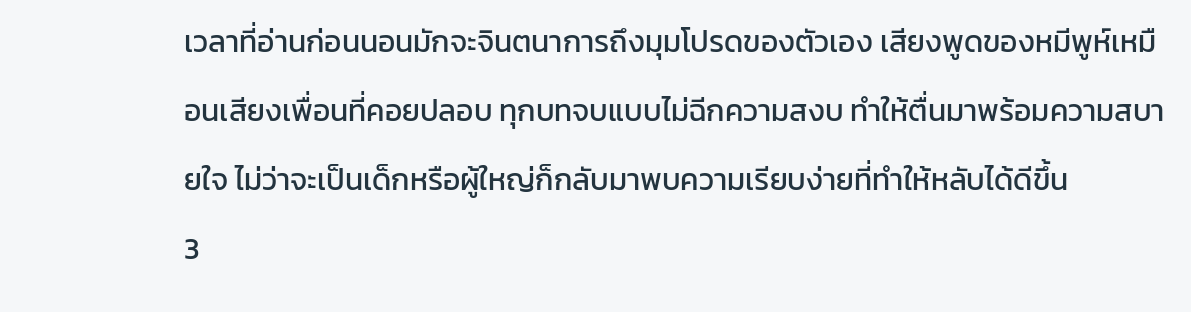เวลาที่อ่านก่อนนอนมักจะจินตนาการถึงมุมโปรดของตัวเอง เสียงพูดของหมีพูห์เหมือนเสียงเพื่อนที่คอยปลอบ ทุกบทจบแบบไม่ฉีกความสงบ ทำให้ตื่นมาพร้อมความสบายใจ ไม่ว่าจะเป็นเด็กหรือผู้ใหญ่ก็กลับมาพบความเรียบง่ายที่ทำให้หลับได้ดีขึ้น
3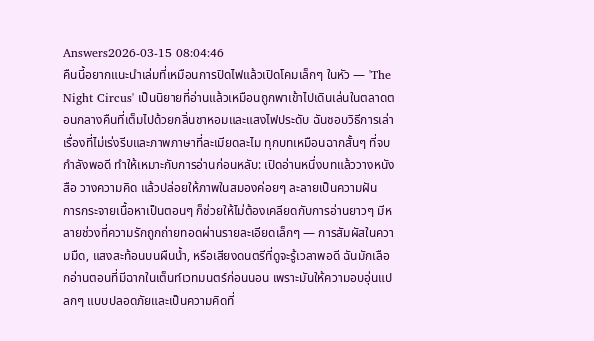Answers2026-03-15 08:04:46
คืนนี้อยากแนะนำเล่มที่เหมือนการปิดไฟแล้วเปิดโคมเล็กๆ ในหัว — 'The Night Circus' เป็นนิยายที่อ่านแล้วเหมือนถูกพาเข้าไปเดินเล่นในตลาดตอนกลางคืนที่เต็มไปด้วยกลิ่นชาหอมและแสงไฟประดับ ฉันชอบวิธีการเล่าเรื่องที่ไม่เร่งรีบและภาพภาษาที่ละเมียดละไม ทุกบทเหมือนฉากสั้นๆ ที่จบกำลังพอดี ทำให้เหมาะกับการอ่านก่อนหลับ: เปิดอ่านหนึ่งบทแล้ววางหนังสือ วางความคิด แล้วปล่อยให้ภาพในสมองค่อยๆ ละลายเป็นความฝัน
การกระจายเนื้อหาเป็นตอนๆ ก็ช่วยให้ไม่ต้องเคลียดกับการอ่านยาวๆ มีหลายช่วงที่ความรักถูกถ่ายทอดผ่านรายละเอียดเล็กๆ — การสัมผัสในความมืด, แสงสะท้อนบนผืนน้ำ, หรือเสียงดนตรีที่ดูจะรู้เวลาพอดี ฉันมักเลือกอ่านตอนที่มีฉากในเต็นท์เวทมนตร์ก่อนนอน เพราะมันให้ความอบอุ่นแปลกๆ แบบปลอดภัยและเป็นความคิดที่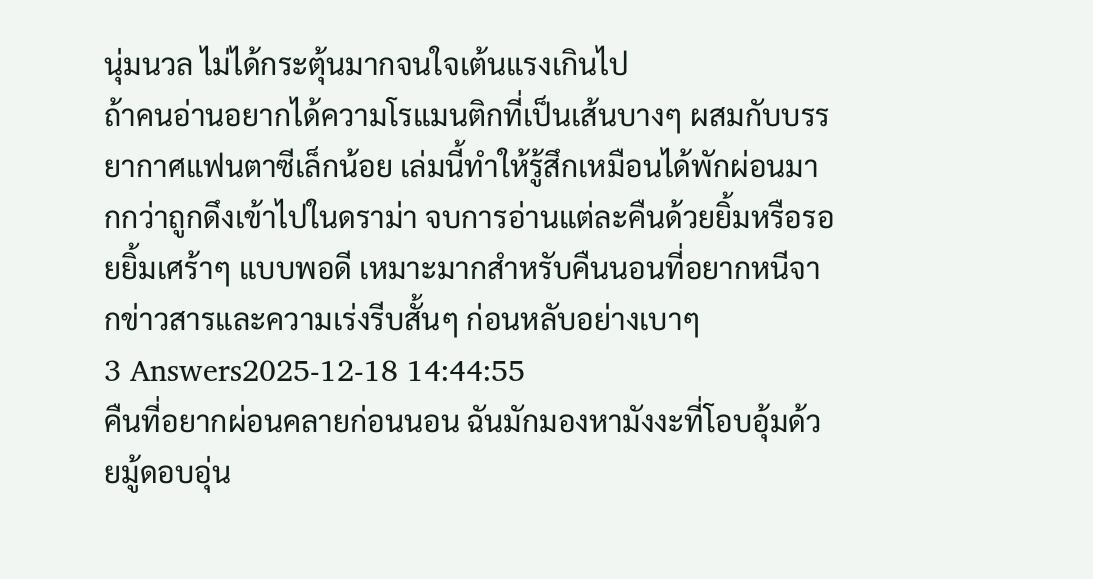นุ่มนวล ไม่ได้กระตุ้นมากจนใจเต้นแรงเกินไป
ถ้าคนอ่านอยากได้ความโรแมนติกที่เป็นเส้นบางๆ ผสมกับบรรยากาศแฟนตาซีเล็กน้อย เล่มนี้ทำให้รู้สึกเหมือนได้พักผ่อนมากกว่าถูกดึงเข้าไปในดราม่า จบการอ่านแต่ละคืนด้วยยิ้มหรือรอยยิ้มเศร้าๆ แบบพอดี เหมาะมากสำหรับคืนนอนที่อยากหนีจากข่าวสารและความเร่งรีบสั้นๆ ก่อนหลับอย่างเบาๆ
3 Answers2025-12-18 14:44:55
คืนที่อยากผ่อนคลายก่อนนอน ฉันมักมองหามังงะที่โอบอุ้มด้วยมู้ดอบอุ่น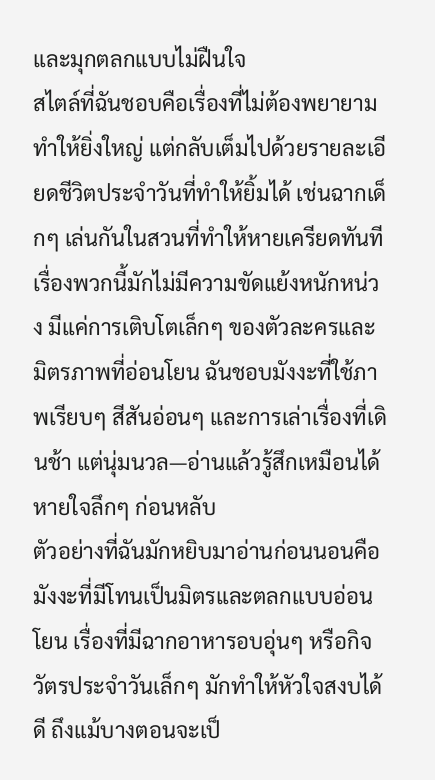และมุกตลกแบบไม่ฝืนใจ
สไตล์ที่ฉันชอบคือเรื่องที่ไม่ต้องพยายามทำให้ยิ่งใหญ่ แต่กลับเต็มไปด้วยรายละเอียดชีวิตประจำวันที่ทำให้ยิ้มได้ เช่นฉากเด็กๆ เล่นกันในสวนที่ทำให้หายเครียดทันที เรื่องพวกนี้มักไม่มีความขัดแย้งหนักหน่วง มีแค่การเติบโตเล็กๆ ของตัวละครและมิตรภาพที่อ่อนโยน ฉันชอบมังงะที่ใช้ภาพเรียบๆ สีสันอ่อนๆ และการเล่าเรื่องที่เดินช้า แต่นุ่มนวล—อ่านแล้วรู้สึกเหมือนได้หายใจลึกๆ ก่อนหลับ
ตัวอย่างที่ฉันมักหยิบมาอ่านก่อนนอนคือมังงะที่มีโทนเป็นมิตรและตลกแบบอ่อนโยน เรื่องที่มีฉากอาหารอบอุ่นๆ หรือกิจวัตรประจำวันเล็กๆ มักทำให้หัวใจสงบได้ดี ถึงแม้บางตอนจะเป็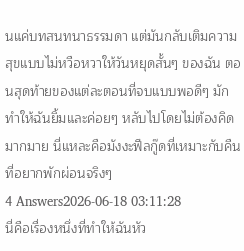นแค่บทสนทนาธรรมดา แต่มันกลับเติมความสุขแบบไม่หวือหวาให้วันหยุดสั้นๆ ของฉัน ตอนสุดท้ายของแต่ละตอนที่จบแบบพอดีๆ มักทำให้ฉันยิ้มและค่อยๆ หลับไปโดยไม่ต้องคิดมากมาย นี่แหละคือมังงะฟีลกู๊ดที่เหมาะกับคืนที่อยากพักผ่อนจริงๆ
4 Answers2026-06-18 03:11:28
นี่คือเรื่องหนึ่งที่ทำให้ฉันหัว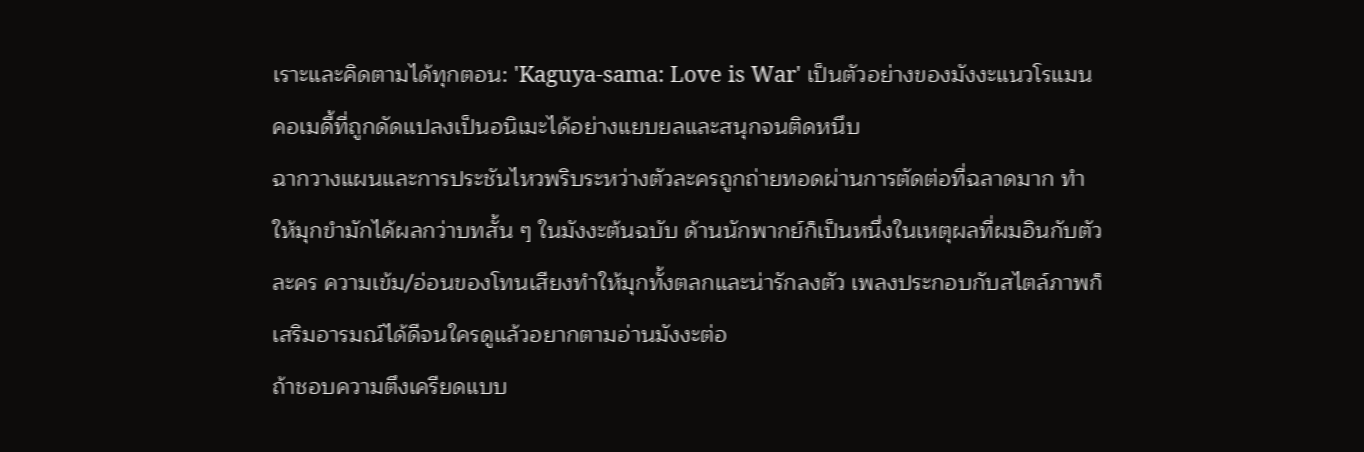เราะและคิดตามได้ทุกตอน: 'Kaguya-sama: Love is War' เป็นตัวอย่างของมังงะแนวโรแมนคอเมดี้ที่ถูกดัดแปลงเป็นอนิเมะได้อย่างแยบยลและสนุกจนติดหนึบ
ฉากวางแผนและการประชันไหวพริบระหว่างตัวละครถูกถ่ายทอดผ่านการตัดต่อที่ฉลาดมาก ทำให้มุกขำมักได้ผลกว่าบทสั้น ๆ ในมังงะต้นฉบับ ด้านนักพากย์ก็เป็นหนึ่งในเหตุผลที่ผมอินกับตัวละคร ความเข้ม/อ่อนของโทนเสียงทำให้มุกทั้งตลกและน่ารักลงตัว เพลงประกอบกับสไตล์ภาพก็เสริมอารมณ์ได้ดีจนใครดูแล้วอยากตามอ่านมังงะต่อ
ถ้าชอบความตึงเครียดแบบ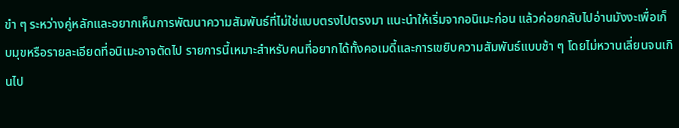ขำ ๆ ระหว่างคู่หลักและอยากเห็นการพัฒนาความสัมพันธ์ที่ไม่ใช่แบบตรงไปตรงมา แนะนำให้เริ่มจากอนิเมะก่อน แล้วค่อยกลับไปอ่านมังงะเพื่อเก็บมุขหรือรายละเอียดที่อนิเมะอาจตัดไป รายการนี้เหมาะสำหรับคนที่อยากได้ทั้งคอเมดี้และการเขยิบความสัมพันธ์แบบช้า ๆ โดยไม่หวานเลี่ยนจนเกินไป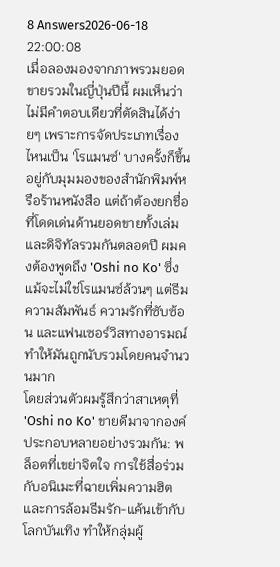8 Answers2026-06-18 22:00:08
เมื่อลองมองจากภาพรวมยอดขายรวมในญี่ปุ่นปีนี้ ผมเห็นว่าไม่มีคำตอบเดียวที่ตัดสินได้ง่ายๆ เพราะการจัดประเภทเรื่องไหนเป็น 'โรแมนซ์' บางครั้งก็ขึ้นอยู่กับมุมมองของสำนักพิมพ์หรือร้านหนังสือ แต่ถ้าต้องยกชื่อที่โดดเด่นด้านยอดขายทั้งเล่มและดิจิทัลรวมกันตลอดปี ผมคงต้องพูดถึง 'Oshi no Ko' ซึ่งแม้จะไม่ใช่โรแมนซ์ล้วนๆ แต่ธีมความสัมพันธ์ ความรักที่ซับซ้อน และแฟนเซอร์วิสทางอารมณ์ทำให้มันถูกนับรวมโดยคนจำนวนมาก
โดยส่วนตัวผมรู้สึกว่าสาเหตุที่ 'Oshi no Ko' ขายดีมาจากองค์ประกอบหลายอย่างรวมกัน: พล็อตที่เขย่าจิตใจ การใช้สื่อร่วมกับอนิเมะที่ฉายเพิ่มความฮิต และการล้อมธีมรัก-แค้นเข้ากับโลกบันเทิง ทำให้กลุ่มผู้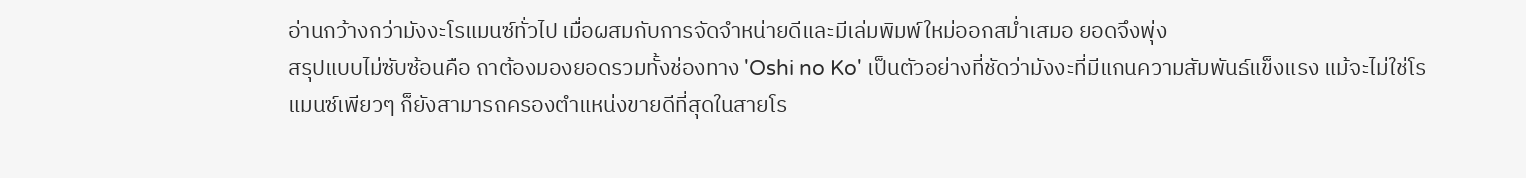อ่านกว้างกว่ามังงะโรแมนซ์ทั่วไป เมื่อผสมกับการจัดจำหน่ายดีและมีเล่มพิมพ์ใหม่ออกสม่ำเสมอ ยอดจึงพุ่ง
สรุปแบบไม่ซับซ้อนคือ ถาต้องมองยอดรวมทั้งช่องทาง 'Oshi no Ko' เป็นตัวอย่างที่ชัดว่ามังงะที่มีแกนความสัมพันธ์แข็งแรง แม้จะไม่ใช่โรแมนซ์เพียวๆ ก็ยังสามารถครองตำแหน่งขายดีที่สุดในสายโร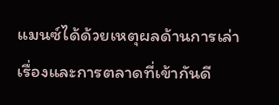แมนซ์ได้ด้วยเหตุผลด้านการเล่าเรื่องและการตลาดที่เข้ากันดี